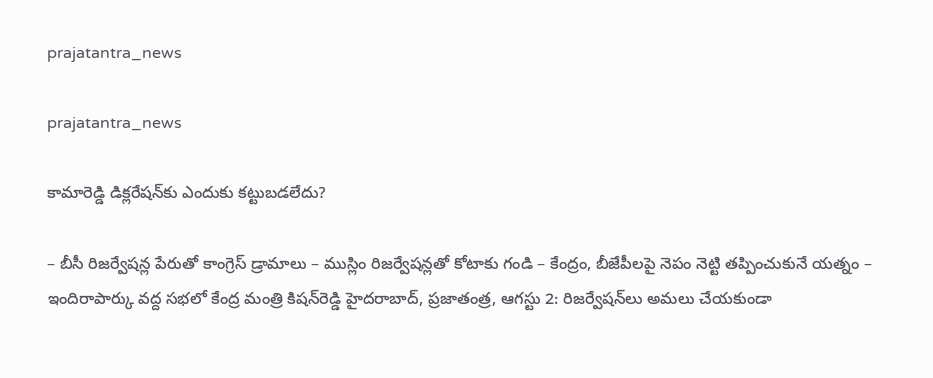prajatantra_news

prajatantra_news

కామారెడ్డి డిక్లరేషన్‌కు ఎందుకు కట్టుబడలేదు?

– బీసీ రిజర్వేషన్ల పేరుతో కాంగ్రెస్‌ డ్రామాలు – ముస్లిం రిజర్వేషన్లతో కోటాకు గండి – కేంద్రం, బీజేపీలపై నెపం నెట్టి తప్పించుకునే యత్నం – ఇందిరాపార్కు వద్ద సభలో కేంద్ర మంత్రి కిషన్‌రెడ్డి హైదరాబాద్‌, ప్రజాతంత్ర, ఆగస్టు 2: రిజర్వేషన్‌లు అమలు చేయకుండా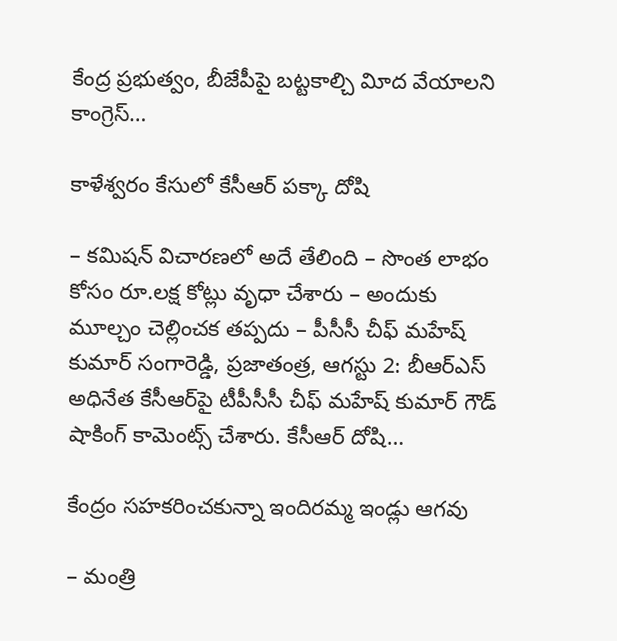కేంద్ర ప్రభుత్వం, బీజేపీపై బట్టకాల్చి విూద వేయాలని కాంగ్రెస్‌…

కాళేశ్వరం కేసులో కేసీఆర్‌ పక్కా దోషి

– కమిషన్‌ విచారణలో అదే తేలింది – సొంత లాభం కోసం రూ.లక్ష కోట్లు వృధా చేశారు – అందుకు మూల్చం చెల్లించక తప్పదు – పీసీసీ చీఫ్‌ మహేష్‌ కుమార్‌ సంగారెడ్డి, ప్రజాతంత్ర, ఆగస్టు 2: బీఆర్‌ఎస్‌ అధినేత కేసీఆర్‌పై టీపీసీసీ చీఫ్‌ మహేష్‌ కుమార్‌ గౌడ్‌ షాకింగ్‌ కామెంట్స్‌ చేశారు. కేసీఆర్‌ దోషి…

కేంద్రం సహకరించకున్నా ఇందిరమ్మ ఇండ్లు ఆగవు

– మంత్రి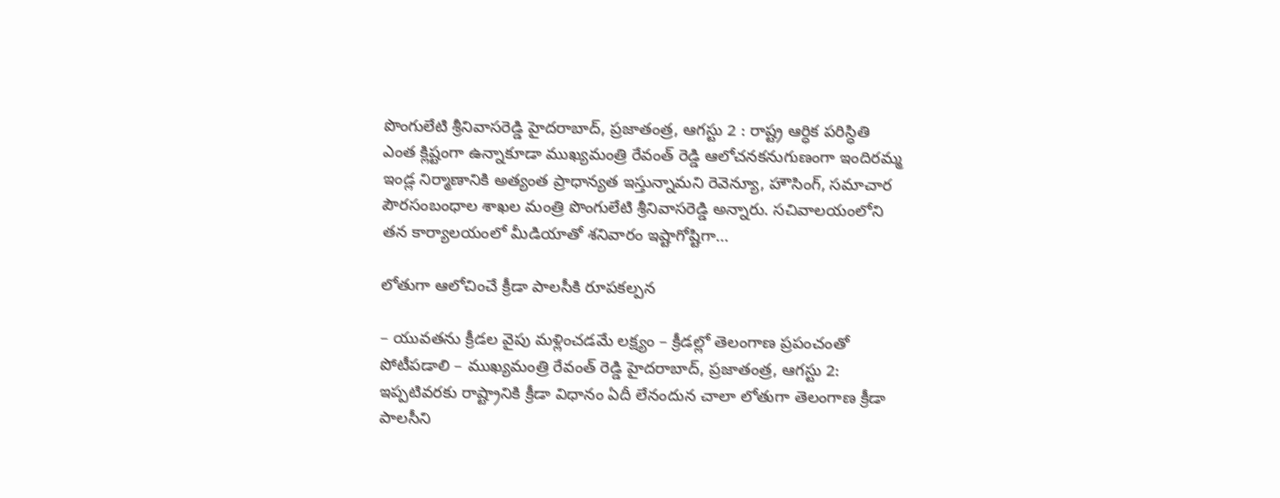పొంగులేటి శ్రీనివాసరెడ్డి హైదరాబాద్‌, ప్రజాతంత్ర, ఆగస్టు 2 : రాష్ట్ర ఆర్ధిక పరిస్ధితి ఎంత క్లిష్టంగా ఉన్నాకూడా ముఖ్యమంత్రి రేవంత్‌ రెడ్డి ఆలోచనకనుగుణంగా ఇందిరమ్మ ఇండ్ల నిర్మాణానికి అత్యంత ప్రాధాన్యత ఇస్తున్నామని రెవెన్యూ, హౌసింగ్‌, సమాచార పౌరసంబంధాల శాఖల మంత్రి పొంగులేటి శ్రీనివాసరెడ్డి అన్నారు. సచివాలయంలోని తన కార్యాలయంలో మీడియాతో శనివారం ఇష్టాగోష్టిగా…

లోతుగా ఆలోచించే క్రీడా పాలసీకి రూపకల్పన

– యువతను క్రీడల వైపు మళ్లించడమే లక్ష్యం – క్రీడల్లో తెలంగాణ ప్రపంచంతో పోటీపడాలి – ముఖ్యమంత్రి రేవంత్‌ రెడ్డి హైదరాబాద్‌, ప్రజాతంత్ర, ఆగస్టు 2: ఇప్పటివరకు రాష్ట్రానికి క్రీడా విధానం ఏదీ లేనందున చాలా లోతుగా తెలంగాణ క్రీడా పాలసీని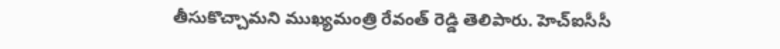తీసుకొచ్చామని ముఖ్యమంత్రి రేవంత్‌ రెడ్డి తెలిపారు. హెచ్‌ఐసీసీ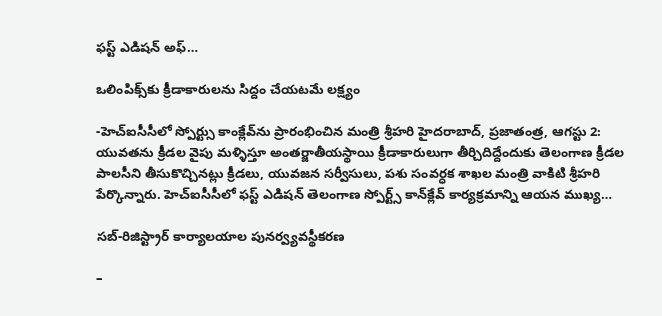ఫస్ట్‌ ఎడిషన్‌ అఫ్‌…

ఒలింపిక్స్‌కు క్రీడాకారులను సిద్దం చేయటమే లక్ష్యం

-హెచ్‌ఐసీసీలో స్పోర్ట్సు కాంక్లేవ్‌ను ప్రారంభించిన మంత్రి శ్రీహరి హైదరాబాద్‌, ప్రజాతంత్ర, ఆగస్టు 2: యువతను క్రీడల వైపు మళ్ళిస్తూ అంతర్జాతీయస్థాయి క్రీడాకారులుగా తీర్చిదిద్దేందుకు తెలంగాణ క్రీడల పాలసీని తీసుకొచ్చినట్లు క్రీడలు, యువజన సర్వీసులు, పశు సంవర్ధక శాఖల మంత్రి వాకిటి శ్రీహరి పేర్కొన్నారు. హెచ్‌ఐసీసీలో ఫస్ట్‌ ఎడిషన్‌ తెలంగాణ స్పోర్ట్స్‌ కాన్‌క్లేవ్‌ కార్యక్రమాన్ని ఆయన ముఖ్య…

సబ్‌-రిజిస్ట్రార్‌ కార్యాలయాల పునర్వ్యవస్థీకరణ

–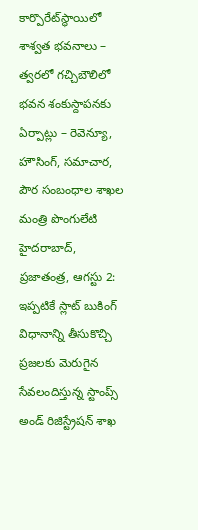కార్పొరేట్‌స్థాయిలో శాశ్వత భవనాలు – త్వరలో గచ్చిబౌలిలో భవన శంకుస్దాపనకు ఏర్పాట్లు – రెవెన్యూ, హౌసింగ్‌, సమాచార, పౌర సంబంధాల శాఖల మంత్రి పొంగులేటి హైదరాబాద్‌, ప్రజాతంత్ర, ఆగస్టు 2: ఇప్పటికే స్లాట్‌ బుకింగ్‌ విధానాన్ని తీసుకొచ్చి ప్రజలకు మెరుగైన సేవలందిస్తున్న స్టాంప్స్‌ అండ్‌ రిజిస్ట్రేషన్‌ శాఖ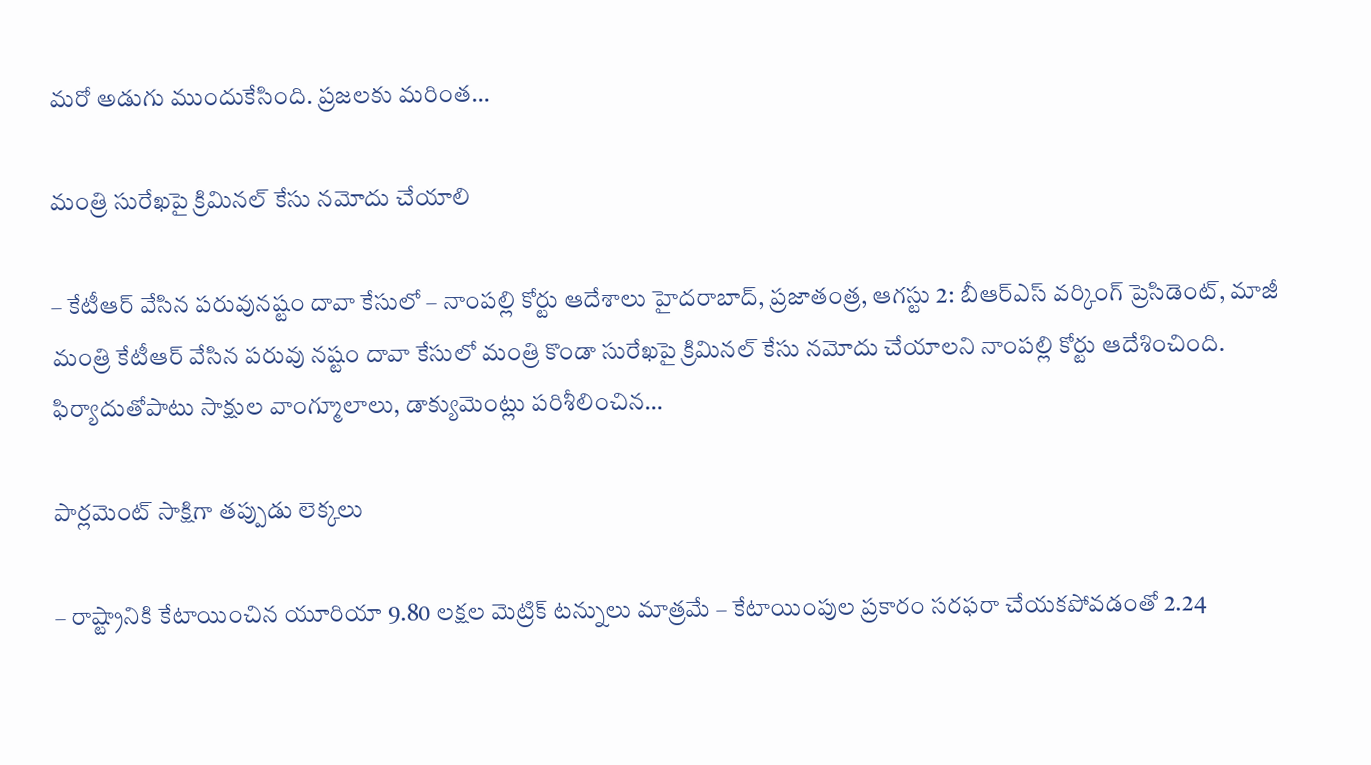మరో అడుగు ముందుకేసింది. ప్రజలకు మరింత…

మంత్రి సురేఖపై క్రిమినల్‌ కేసు నమోదు చేయాలి

– కేటీఆర్‌ వేసిన పరువునష్టం దావా కేసులో – నాంపల్లి కోర్టు ఆదేశాలు హైదరాబాద్‌, ప్రజాతంత్ర, ఆగస్టు 2: బీఆర్‌ఎస్‌ వర్కింగ్‌ ప్రెసిడెంట్‌, మాజీ మంత్రి కేటీఆర్‌ వేసిన పరువు నష్టం దావా కేసులో మంత్రి కొండా సురేఖపై క్రిమినల్‌ కేసు నమోదు చేయాలని నాంపల్లి కోర్టు ఆదేశించింది. ఫిర్యాదుతోపాటు సాక్షుల వాంగ్మూలాలు, డాక్యుమెంట్లు పరిశీలించిన…

పార్లమెంట్‌ సాక్షిగా తప్పుడు లెక్కలు

– రాష్ట్రానికి కేటాయించిన యూరియా 9.80 లక్షల మెట్రిక్‌ టన్నులు మాత్రమే – కేటాయింపుల ప్రకారం సరఫరా చేయకపోవడంతో 2.24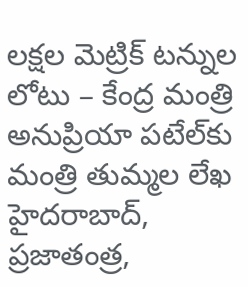లక్షల మెట్రిక్‌ టన్నుల లోటు – కేంద్ర మంత్రి అనుప్రియా పటేల్‌కు మంత్రి తుమ్మల లేఖ హైదరాబాద్‌, ప్రజాతంత్ర,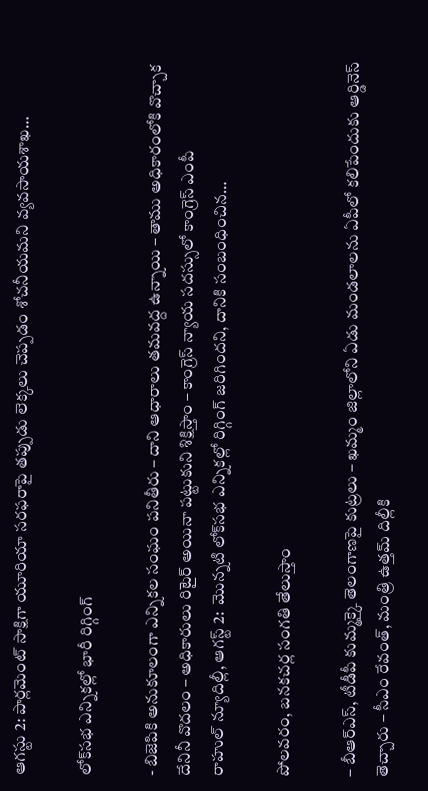ఆగస్టు 2: పార్లమెంట్‌ సాక్షిగా యూరియా సరఫరాపై తప్పుడు లెక్కలు చెప్పడం శోచనీయమని వ్యవసాయశాఖ…

లోక్‌సభ ఎన్నికల్లో భారీ రిగ్గింగ్‌

- బిజెపికి అనుకూలంగా ఎన్నికల సంఘం పనితీరు – దాని ఆధారాలు తమవద్ద ఉన్నాయి – తాము అధికారంలోకి వొచ్చాక దేనినీ వొదలం – అధికారులు రిటైర్‌ అయినా పట్టుకుని శిక్షిస్తాం – కాంగ్రెస్‌ ‌న్యాయ సదస్సులో కాంగ్రెస్‌ ఎం‌పీ రాహుల్‌ ‌న్యూదిల్లీ, ఆగస్ట్ 2:  మొన్నటి లోక్‌సభ ఎన్నికల్లో రిగ్గింగ్‌ ‌జరిగిందని, దానికి సంబంధించిన…

పోలవరం, బనకచర్ల సంగతి తేలుస్తాం

– బీఆర్‌ఎస్‌, టీడీపీ కుమ్మక్కై తెలంగాణపై కుట్రలు – ఖమ్మం జిల్లాలోని ఏడు మండలాలను ఏపీలో కలిపేందుకు ఆర్డినెస్‌ తెచ్చారు – సీఎం రేవంత్‌, మంత్రి ఉత్తమ్‌ దిల్లీకి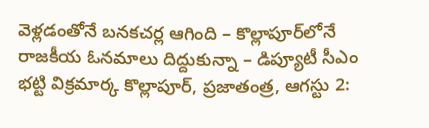వెళ్లడంతోనే బనకచర్ల ఆగింది – కొల్లాపూర్‌లోనే రాజకీయ ఓనమాలు దిద్దుకున్నా – డిప్యూటీ సీఎం భట్టి విక్రమార్క కొల్లాపూర్‌, ప్రజాతంత్ర, ఆగస్టు 2: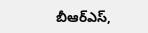బీఆర్‌ఎస్‌,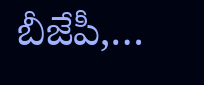బీజేపీ,…